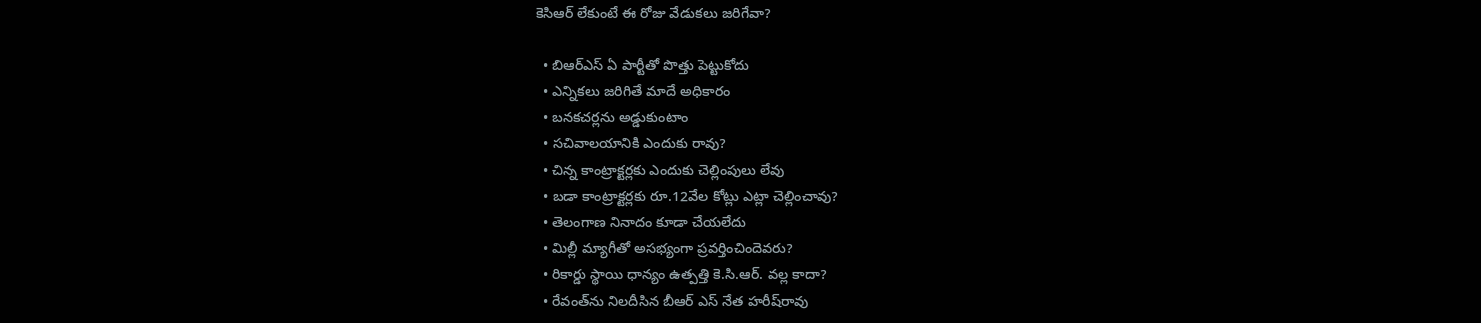కెసిఆర్‌ లేకుంటే ఈ రోజు వేడుక‌లు జ‌రిగేవా?

  • బిఆర్ఎస్ ఏ పార్టీతో పొత్తు పెట్టుకోదు
  • ఎన్నిక‌లు జ‌రిగితే మాదే అధికారం
  • బ‌న‌క‌చ‌ర్ల‌ను అడ్డుకుంటాం
  • స‌చివాల‌యానికి ఎందుకు రావు?
  • చిన్న కాంట్రాక్ట‌ర్ల‌కు ఎందుకు చెల్లింపులు లేవు
  • బ‌డా కాంట్రాక్ట‌ర్ల‌కు రూ.12వేల కోట్లు ఎట్లా చెల్లించావు?
  • తెలంగాణ నినాదం కూడా చేయ‌లేదు
  • మిల్లీ మ్యాగీతో అస‌భ్యంగా ప్ర‌వ‌ర్తించిందెవ‌రు?
  • రికార్డు స్థాయి ధాన్యం ఉత్ప‌త్తి కె.సి.ఆర్‌. వ‌ల్ల కాదా?
  • రేవంత్‌ను నిల‌దీసిన బీఆర్ ఎస్ నేత‌ హ‌రీష్‌రావు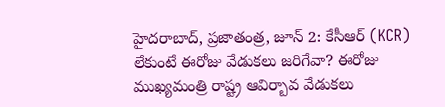హైద‌రాబాద్‌, ప్ర‌జాతంత్ర‌, జూన్ 2: కేసీఆర్ (KCR) లేకుంటే ఈరోజు వేడుకలు జరిగేవా? ఈరోజు ముఖ్యమంత్రి రాష్ట్ర ఆవిర్బావ వేడుకలు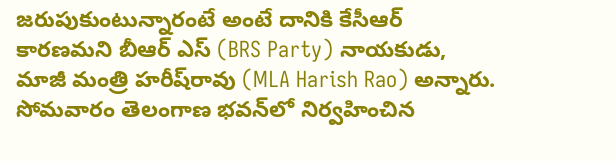జ‌రుపుకుంటున్నారంటే అంటే దానికి కేసీఆర్ కారణమ‌ని బీఆర్ ఎస్ (BRS Party) నాయ‌కుడు, మాజీ మంత్రి హ‌రీష్‌రావు (MLA Harish Rao) అన్నారు. సోమ‌వారం తెలంగాణ భ‌వ‌న్‌లో నిర్వ‌హించిన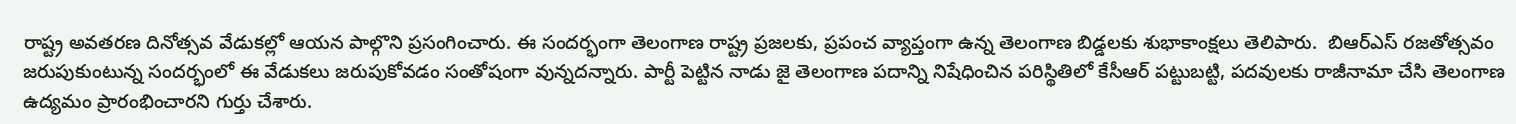రాష్ట్ర అవ‌త‌ర‌ణ దినోత్స‌వ వేడుక‌ల్లో ఆయ‌న పాల్గొని ప్ర‌సంగించారు. ఈ సంద‌ర్భంగా తెలంగాణ రాష్ట్ర ప్రజలకు, ప్రపంచ వ్యాప్తంగా ఉన్న తెలంగాణ బిడ్డలకు శుభాకాంక్షలు తెలిపారు.  బిఆర్ఎస్ రజతోత్సవం జరుపుకుంటున్న సందర్భంలో ఈ వేడుకలు జరుపుకోవడం సంతోషంగా వున్న‌ద‌న్నారు. పార్టీ పెట్టిన నాడు జై తెలంగాణ పదాన్ని నిషేధించిన పరిస్థితిలో కేసీఆర్ పట్టుబట్టి, పదవులకు రాజీనామా చేసి తెలంగాణ ఉద్యమం ప్రారంభించార‌ని గుర్తు చేశారు.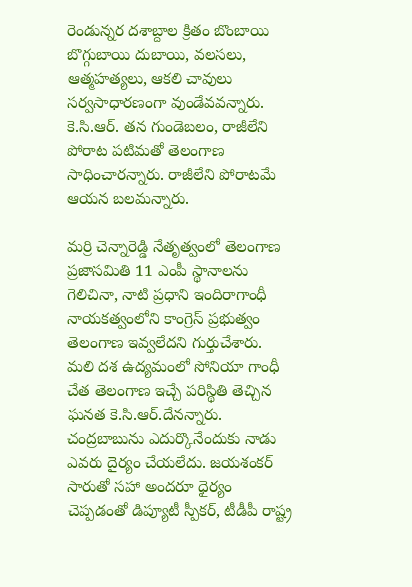రెండున్న‌ర ద‌శాబ్దాల క్రితం బొంబాయి బొగ్గుబాయి దుబాయి, వలసలు, ఆత్మహత్యలు, ఆకలి చావులు స‌ర్వ‌సాధార‌ణంగా వుండేవవ‌న్నారు. కె.సి.ఆర్‌. త‌న గుండెబ‌లం, రాజీలేని పోరాట ప‌టిమ‌తో తెలంగాణ సాధించార‌న్నారు. రాజీలేని పోరాట‌మే ఆయ‌న బ‌లమ‌న్నారు.

మ‌ర్రి చెన్నారెడ్డి నేతృత్వంలో తెలంగాణ ప్ర‌జాస‌మితి 11 ఎంపీ స్థానాల‌ను గెలిచినా, నాటి ప్ర‌ధాని ఇందిరాగాంధీ నాయ‌క‌త్వంలోని కాంగ్రెస్ ప్ర‌భుత్వం తెలంగాణ ఇవ్వ‌లేద‌ని గుర్తుచేశారు.  మలి దశ ఉద్యమంలో సోనియా గాంధీ చేత తెలంగాణ ఇచ్చే పరిస్థితి తెచ్చిన ఘ‌న‌త కె.సి.ఆర్‌.దేన‌న్నారు. చంద్రబాబును ఎదుర్కొనేందుకు నాడు ఎవరు దైర్యం చేయలేదు. జయ‌శంక‌ర్ సారుతో స‌హా అంద‌రూ ధైర్యం చెప్ప‌డంతో డిప్యూటీ స్పీక‌ర్‌, టీడీపీ రాష్ట్ర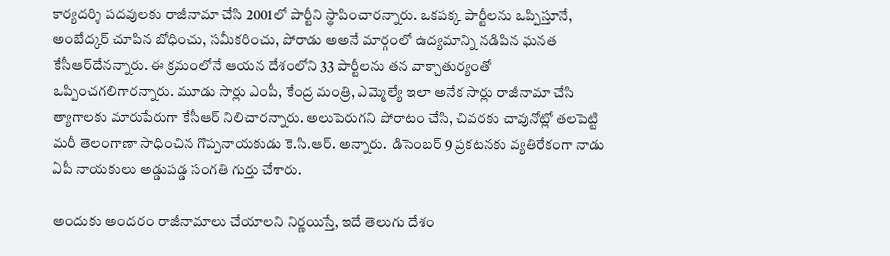కార్యదర్శి పదవులకు రాజీనామా చేసి 2001లో పార్టీని స్థాపించార‌న్నారు. ఒక‌ప‌క్క పార్టీల‌ను ఒప్పిస్తూనే, అంబేద్క‌ర్ చూపిన బోధించు, స‌మీక‌రించు, పోరాడు అఅనే మార్గంలో ఉద్య‌మాన్ని న‌డిపిన ఘ‌న‌త కేసీఆర్‌దేన‌న్నారు. ఈ క్ర‌మంలోనే ఆయ‌న దేశంలోని 33 పార్టీల‌ను త‌న వాక్చాతుర్యంతో ఒప్పించ‌గ‌లిగార‌న్నారు. మూడు సార్లు ఎంపీ, కేంద్ర మంత్రి, ఎమ్మెల్యే ఇలా అనేక సార్లు రాజీనామా చేసి త్యాగాలకు మారుపేరుగా కేసీఆర్ నిలిచార‌న్నారు. అలుపెరుగని పోరాటం చేసి, చివ‌ర‌కు చావునోట్లో త‌ల‌పెట్టి మ‌రీ తెలంగాణా సాధించిన గొప్ప‌నాయ‌కుడు కె.సి.ఆర్‌. అన్నారు.  డిసెంబర్ 9 ప్రకటనకు వ్యతిరేకంగా నాడు ఏపీ నాయకులు అడ్డుపడ్డ సంగ‌తి గుర్తు చేశారు.

అందుకు అందరం రాజీనామాలు చేయాలని నిర్ణయిస్తే, ఇదే తెలుగు దేశం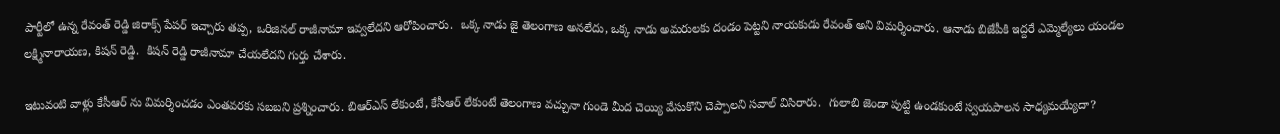పార్టీలో ఉన్న రేవంత్ రెడ్డి జిరాక్స్ పేపర్ ఇచ్చారు త‌ప్ప‌, ఒరిజినల్ రాజీనామా ఇవ్వలేదని ఆరోపించారు.  ఒక్క నాడు జై తెలంగాణ అనలేదు, ఒక్క నాడు అమరులకు దండం పెట్టని నాయ‌కుడు రేవంత్ అని విమ‌ర్శించారు. ఆనాడు బిజేపీకి ఇద్దరే ఎమ్మెల్యేలు యండల లక్ష్మినారాయణ, కిషన్ రెడ్డి.  కిషన్ రెడ్డి రాజీనామా చేయలేద‌ని గుర్తు చేశారు.

ఇటువంటి వాళ్లు కేసీఆర్ ను విమర్శించ‌డం ఎంత‌వ‌ర‌కు స‌బ‌బ‌ని ప్ర‌శ్నించారు. బిఆర్ఎస్ లేకుంటే, కేసీఆర్ లేకుంటే తెలంగాణ వచ్చునా గుండె మీద చెయ్యి వేసుకొని చెప్పాల‌ని స‌వాల్ విసిరారు.  గులాబి జెండా పుట్టి ఉండకుంటే స్వయపాలన సాధ్యమయ్యేదా?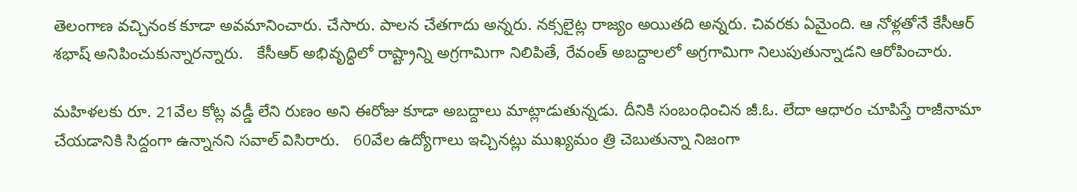తెలంగాణ వచ్చినంక కూడా అవ‌మానించారు. చేసారు. పాలన చేతగాదు అన్నరు. నక్సలైట్ల రాజ్యం అయితది అన్నరు. చివ‌ర‌కు ఏమైంది. ఆ నోళ్ల‌తోనే కేసీఆర్ శ‌భాష్ అనిపించుకున్నార‌న్నారు.   కేసీఆర్ అభివృద్ధిలో రాష్ట్రాన్ని అగ్రగామిగా నిలిపితే, రేవంత్ అబద్దాలలో అగ్రగామిగా నిలుపుతున్నాడ‌ని ఆరోపించారు.

మహిళలకు రూ. 21వేల కోట్ల వడ్డీ లేని రుణం అని ఈరోజు కూడా అబద్దాలు మాట్లాడుతున్న‌డు. దీనికి సంబంధించిన జీ.ఓ. లేదా ఆధారం చూపిస్తే రాజీనామా చేయడానికి సిద్దంగా ఉన్నాన‌ని స‌వాల్ విసిరారు.   60వేల ఉద్యోగాలు ఇచ్చినట్లు ముఖ్య‌మం త్రి చెబుతున్నా నిజంగా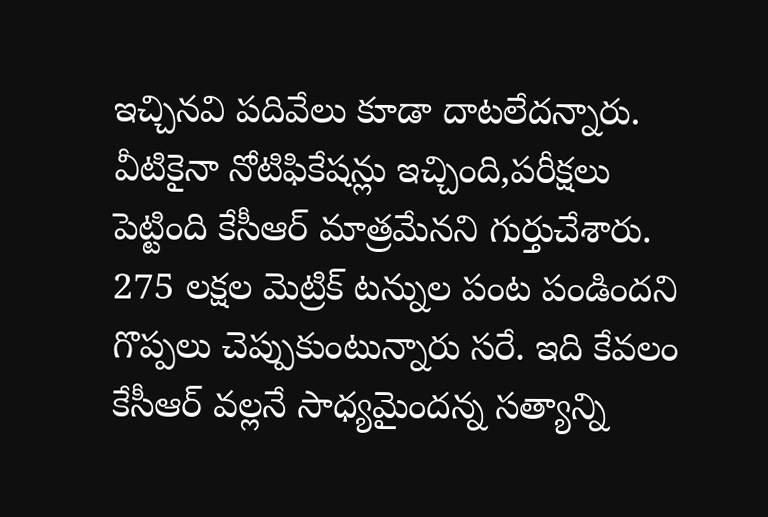ఇచ్చిన‌వి ప‌దివేలు కూడా దాట‌లేద‌న్నారు. వీటికైనా నోటిఫికేష‌న్లు ఇచ్చింది,ప‌రీక్ష‌లు పెట్టింది కేసీఆర్ మాత్ర‌మేన‌ని గుర్తుచేశారు.
275 లక్షల మెట్రిక్ టన్నుల పంట పండిందని గొప్ప‌లు చెప్పుకుంటున్నారు స‌రే. ఇది కేవ‌లం కేసీఆర్ వ‌ల్ల‌నే సాధ్య‌మైంద‌న్న స‌త్యాన్ని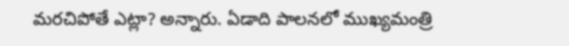మ‌ర‌చిపోతే ఎట్లా? అన్నారు. ఏడాది పాల‌న‌లో ముఖ్య‌మంత్రి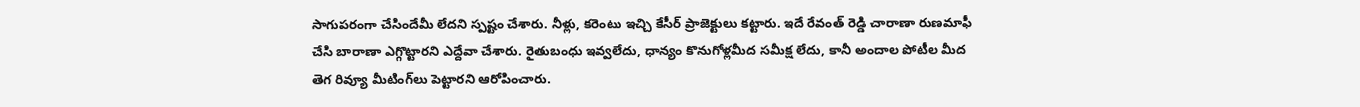సాగుప‌రంగా చేసిందేమీ లేద‌ని స్ప‌ష్టం చేశారు. నీళ్లు, క‌రెంటు ఇచ్చి కేసీర్ ప్రాజెక్టులు క‌ట్టారు. ఇదే రేవంత్ రెడ్డి చారాణా రుణ‌మాఫీ చేసి బారాణా ఎగ్గొట్టార‌ని ఎద్దేవా చేశారు. రైతుబంధు ఇవ్వ‌లేదు, ధాన్యం కొనుగోళ్ల‌మీద స‌మీక్ష లేదు, కానీ అందాల పోటీల మీద తెగ రివ్యూ మీటింగ్‌లు పెట్టార‌ని ఆరోపించారు.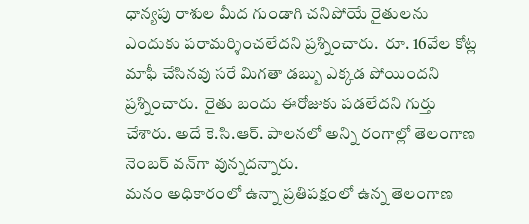ధాన్యపు రాశుల మీద గుండాగి చనిపోయే రైతులను ఎందుకు పరామర్శించలేదని ప్ర‌శ్నించారు.  రూ. 16వేల కోట్ల మాఫీ చేసినవు స‌రే మిగతా డబ్బు ఎక్కడ పోయింద‌ని ప్ర‌శ్నించారు.  రైతు బందు ఈరోజుకు పడలేదని గుర్తు చేశారు. అదే కె.సి.ఆర్‌. పాల‌న‌లో అన్ని రంగాల్లో తెలంగాణ నెంబ‌ర్ వ‌న్‌గా వున్న‌ద‌న్నారు.
మనం అధికారంలో ఉన్నా ప్రతిపక్షంలో ఉన్న తెలంగాణ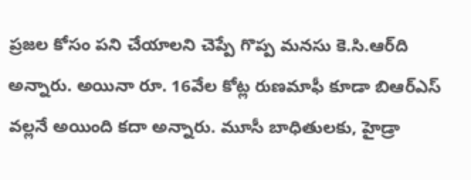ప్రజల కోసం పని చేయాలని చెప్పే గొప్ప మ‌న‌సు కె.సి.ఆర్‌ది అన్నారు. అయినా రూ. 16వేల కోట్ల రుణమాఫీ కూడా బిఆర్ఎస్ వల్లనే అయింది క‌దా అన్నారు. మూసీ బాధితులకు, హైడ్రా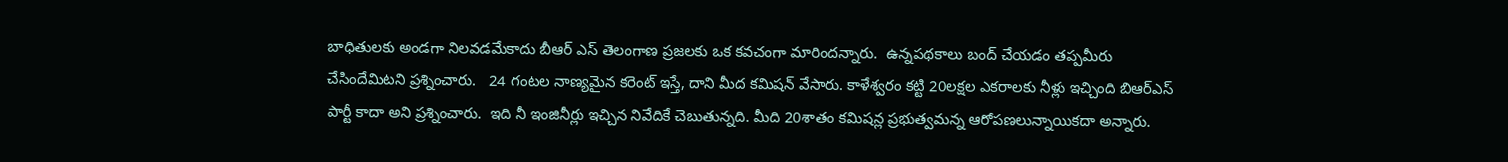బాధితులకు అండగా నిల‌వ‌డ‌మేకాదు బీఆర్ ఎస్ తెలంగాణ ప్రజలకు ఒక కవచంగా మారింద‌న్నారు.  ఉన్నపథకాలు బంద్ చేయడం తప్పమీరు చేసిందేమిట‌ని ప్ర‌శ్నించారు.   24 గంటల నాణ్యమైన కరెంట్ ఇస్తే, దాని మీద కమిషన్ వేసారు. కాళేశ్వరం కట్టి 20లక్షల ఎకరాలకు నీళ్లు ఇచ్చింది బిఆర్ఎస్ పార్టీ కాదా అని ప్ర‌శ్నించారు.  ఇది నీ ఇంజినీర్లు ఇచ్చిన నివేదికే చెబుతున్నది. మీది 20శాతం క‌మిష‌న్ల ప్ర‌భుత్వ‌మ‌న్న ఆరోప‌ణ‌లున్నాయిక‌దా అన్నారు.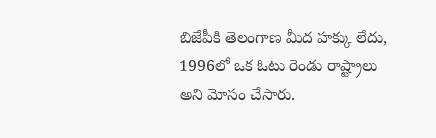బిజేపీకి తెలంగాణ మీద హక్కు లేదు, 1996లో ఒక ఓటు రెండు రాష్ట్రాలు అని మోసం చేసారు.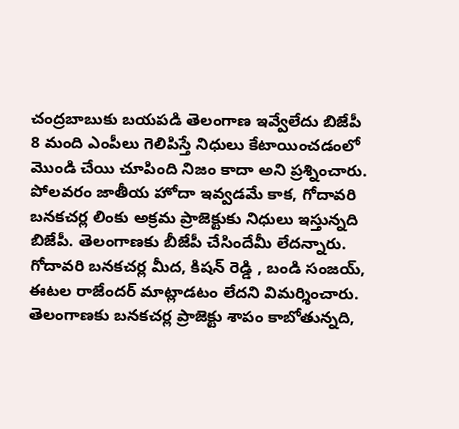చంద్రబాబుకు బయపడి తెలంగాణ ఇవ్వేలేదు బిజేపీ 8 మంది ఎంపీలు గెలిపిస్తే నిధులు కేటాయించడంలో మొండి చేయి చూపింది నిజం కాదా అని ప్ర‌శ్నించారు.  పోలవరం జాతీయ హోదా ఇవ్వడమే కాక, గోదావరి బనకచర్ల లింకు అక్రమ ప్రాజెక్టుకు నిధులు ఇస్తున్నది బిజేపీ. తెలంగాణ‌కు బీజేపీ చేసిందేమీ లేద‌న్నారు.  గోదావరి బనకచర్ల మీద, కిషన్ రెడ్డి , బండి సంజయ్, ఈటల రాజేందర్ మాట్లాడ‌టం లేద‌ని విమ‌ర్శించారు. తెలంగాణకు బనకచర్ల ప్రాజెక్టు శాపం కాబోతున్నది,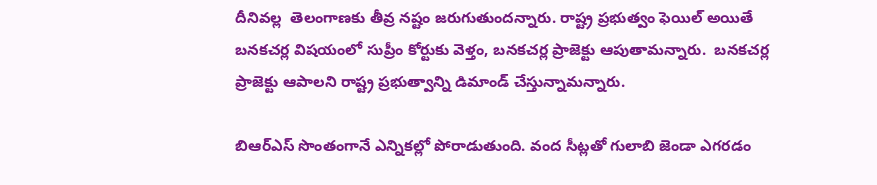దీనివ‌ల్ల  తెలంగాణకు తీవ్ర నష్టం జరుగుతుంద‌న్నారు. రాష్ట్ర ప్రభుత్వం ఫెయిల్ అయితే బనకచర్ల విషయంలో సుప్రీం కోర్టుకు వెళ్తం, బనకచర్ల ప్రాజెక్టు ఆపుతామ‌న్నారు.  బనకచర్ల ప్రాజెక్టు ఆపాలని రాష్ట్ర ప్రభుత్వాన్ని డిమాండ్ చేస్తున్నామ‌న్నారు.

బిఆర్ఎస్ సొంతంగానే ఎన్నిక‌ల్లో పోరాడుతుంది. వంద సీట్లతో గులాబి జెండా ఎగ‌ర‌డం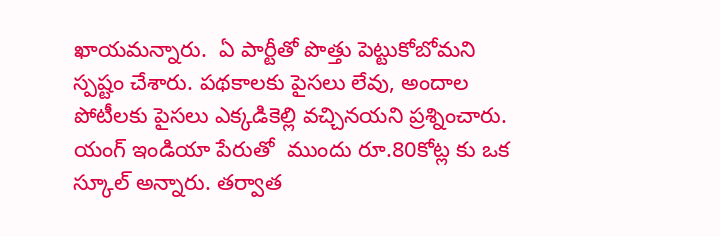ఖాయ‌మ‌న్నారు.  ఏ పార్టీతో పొత్తు పెట్టుకోబోమ‌ని స్ప‌ష్టం చేశారు. పథకాలకు పైసలు లేవు, అందాల పోటీలకు పైసలు ఎక్కడికెల్లి వచ్చినయ‌ని ప్ర‌శ్నించారు. యంగ్ ఇండియా పేరుతో  ముందు రూ.80కోట్ల కు ఒక స్కూల్ అన్నారు. తర్వాత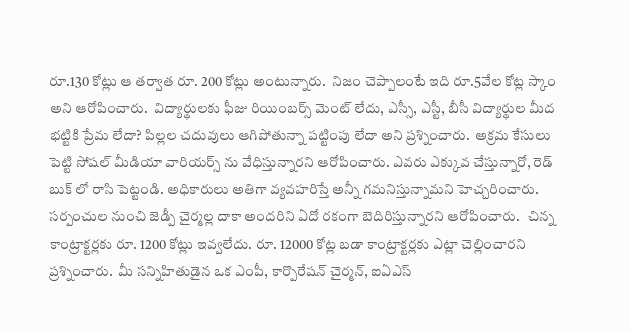రూ.130 కోట్లు ఆ త‌ర్వాత‌ రూ. 200 కోట్లు అంటున్నారు.  నిజం చెప్పాలంటే ఇది రూ.5వేల కోట్ల స్కాం అని ఆరోపించారు.  విద్యార్థులకు ఫీజు రియింబర్స్ మెంట్ లేదు, ఎస్సీ, ఎస్టీ, బీసీ విద్యార్థుల మీద భట్టికి ప్రేమ లేదా? పిల్లల చదువులు ఆగిపోతున్నా ప‌ట్టింపు లేదా అని ప్ర‌శ్నించారు.  అక్రమ కేసులు పెట్టి సోషల్ మీడియా వారియర్స్ ను వేధిస్తున్నార‌ని ఆరోపించారు. ఎవరు ఎక్కువ చేస్తున్నారో, రెడ్ బుక్ లో రాసి పెట్టండి. అధికారులు అతిగా వ్యవహరిస్తే అన్నీ గ‌మ‌నిస్తున్నామ‌ని హెచ్చ‌రించారు.
సర్పంచుల నుంచి జెడ్పీ చైర్మల్ల దాకా అందరిని ఏదో రకంగా బెదిరిస్తున్నార‌ని ఆరోపించారు.   చిన్న కాంట్రాక్టర్లకు రూ. 1200 కోట్లు ఇవ్వలేదు. రూ. 12000 కోట్ల బడా కాంట్రాక్టర్లకు ఎట్లా చెల్లించార‌ని ప్ర‌శ్నించారు.  మీ స‌న్నిహితుడైన ఒక ఎంపీ, కార్పొరేషన్ చైర్మన్, ఐఏఎస్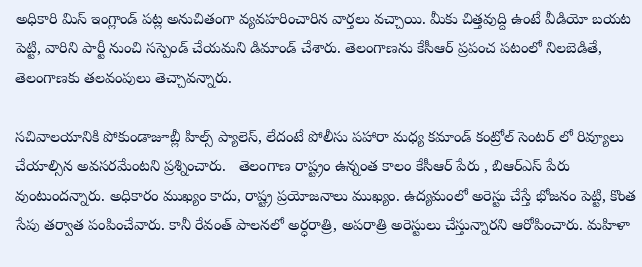అధికారి మిస్ ఇంగ్లాండ్ పట్ల అనుచితంగా వ్యవహరించారిన వార్తలు వచ్చాయి. మీకు చిత్తవుద్ది ఉంటే వీడియో బయట పెట్టి, వారిని పార్టీ నుంచి సస్పెండ్ చేయ‌మ‌ని డిమాండ్ చేశారు. తెలంగాణను కేసీఆర్ ప్రపంచ పటంలో నిలబెడితే, తెలంగాణకు తలవంపులు తెచ్చావ‌న్నారు.

సచివాల‌యానికి పోకుండాజూబ్లీ హిల్స్ ప్యాలెస్, లేదంటే పోలీసు పహారా మధ్య కమాండ్ కంట్రోల్ సెంటర్ లో రివ్యూలు చేయాల్సిన అవ‌స‌ర‌మేంట‌ని ప్ర‌శ్నించారు.   తెలంగాణ రాష్ట్రం ఉన్నంత కాలం కేసీఆర్ పేరు , బిఆర్ఎస్ పేరు వుంటుంద‌న్నారు. అధికారం ముఖ్యం కాదు, రాష్ట్ర ప్రయోజనాలు ముఖ్యం. ఉద్యమంలో అరెస్టు చేస్తే భోజనం పెట్టి, కొంత సేపు తర్వాత పంపించేవారు. కానీ రేవంత్ పాలనలో అర్ధరాత్రి, అపరాత్రి అరెస్టులు చేస్తున్నార‌ని ఆరోపించారు. మహిళా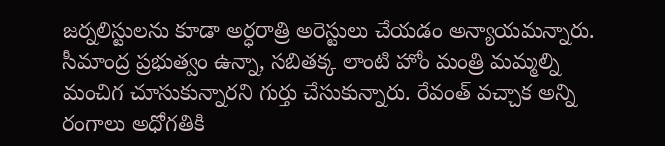జర్నలిస్టులను కూడా అర్ధరాత్రి అరెస్టులు చేయ‌డం అన్యాయ‌మ‌న్నారు. సీమాంద్ర ప్రభుత్వం ఉన్నా, సబితక్క లాంటి హోం మంత్రి మమ్మల్ని మంచిగ చూసుకున్నార‌ని గుర్తు చేసుకున్నారు. రేవంత్ వచ్చాక అన్ని రంగాలు అధోగ‌తికి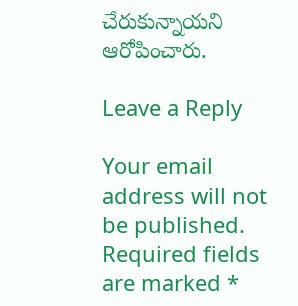చేరుకున్నాయ‌ని ఆరోపించారు.

Leave a Reply

Your email address will not be published. Required fields are marked *